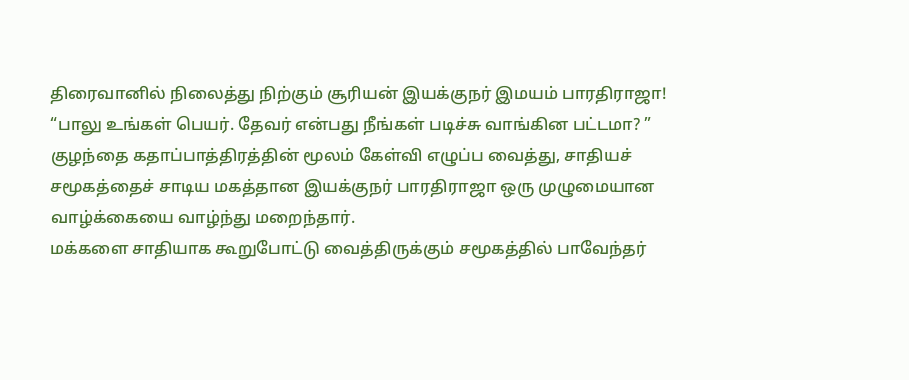திரைவானில் நிலைத்து நிற்கும் சூரியன் இயக்குநர் இமயம் பாரதிராஜா!
“பாலு உங்கள் பெயர். தேவர் என்பது நீங்கள் படிச்சு வாங்கின பட்டமா? ” குழந்தை கதாப்பாத்திரத்தின் மூலம் கேள்வி எழுப்ப வைத்து, சாதியச் சமூகத்தைச் சாடிய மகத்தான இயக்குநர் பாரதிராஜா ஒரு முழுமையான வாழ்க்கையை வாழ்ந்து மறைந்தார்.
மக்களை சாதியாக கூறுபோட்டு வைத்திருக்கும் சமூகத்தில் பாவேந்தர்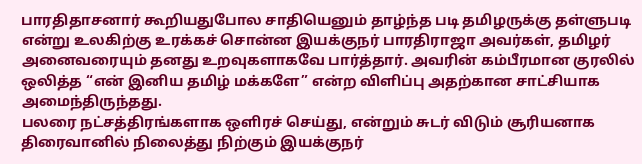பாரதிதாசனார் கூறியதுபோல சாதியெனும் தாழ்ந்த படி தமிழருக்கு தள்ளுபடி என்று உலகிற்கு உரக்கச் சொன்ன இயக்குநர் பாரதிராஜா அவர்கள், தமிழர் அனைவரையும் தனது உறவுகளாகவே பார்த்தார். அவரின் கம்பீரமான குரலில் ஒலித்த “என் இனிய தமிழ் மக்களே” என்ற விளிப்பு அதற்கான சாட்சியாக அமைந்திருந்தது.
பலரை நட்சத்திரங்களாக ஒளிரச் செய்து, என்றும் சுடர் விடும் சூரியனாக திரைவானில் நிலைத்து நிற்கும் இயக்குநர்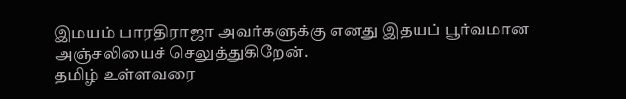இமயம் பாரதிராஜா அவர்களுக்கு எனது இதயப் பூர்வமான அஞ்சலியைச் செலுத்துகிறேன்.
தமிழ் உள்ளவரை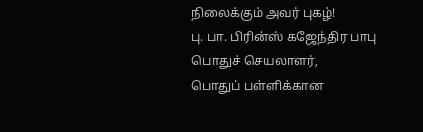நிலைக்கும் அவர் புகழ்!
பு. பா. பிரின்ஸ் கஜேந்திர பாபு
பொதுச் செயலாளர்,
பொதுப் பள்ளிக்கான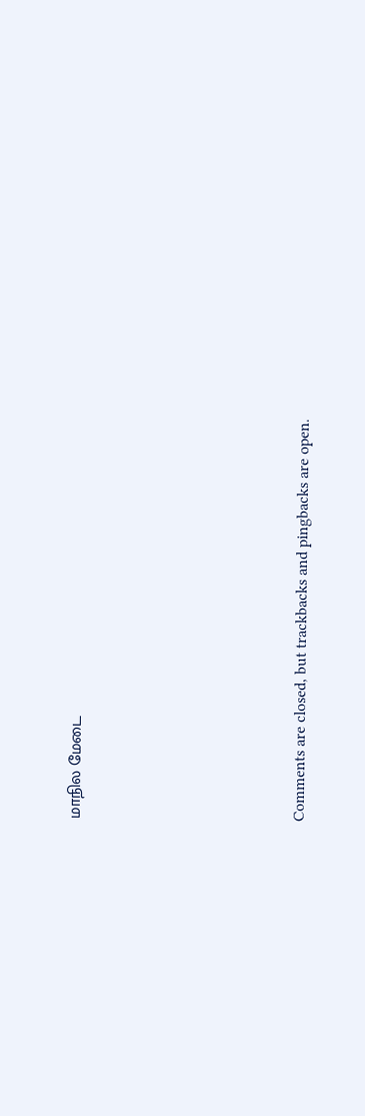மாநில மேடை







Comments are closed, but trackbacks and pingbacks are open.